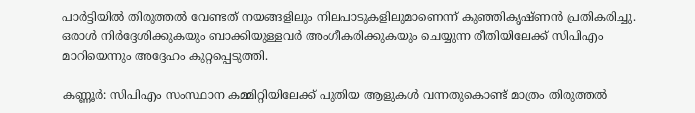പാർട്ടിയിൽ തിരുത്തൽ വേണ്ടത് നയങ്ങളിലും നിലപാടുകളിലുമാണെന്ന് കുഞ്ഞികൃഷ്ണൻ പ്രതികരിച്ചു. ഒരാൾ നിർദ്ദേശിക്കുകയും ബാക്കിയുള്ളവർ അംഗീകരിക്കുകയും ചെയ്യുന്ന രീതിയിലേക്ക് സിപിഎം മാറിയെന്നും അദ്ദേഹം കുറ്റപ്പെടുത്തി.

കണ്ണൂർ: സിപിഎം സംസ്ഥാന കമ്മിറ്റിയിലേക്ക് പുതിയ ആളുകൾ വന്നതുകൊണ്ട് മാത്രം തിരുത്തൽ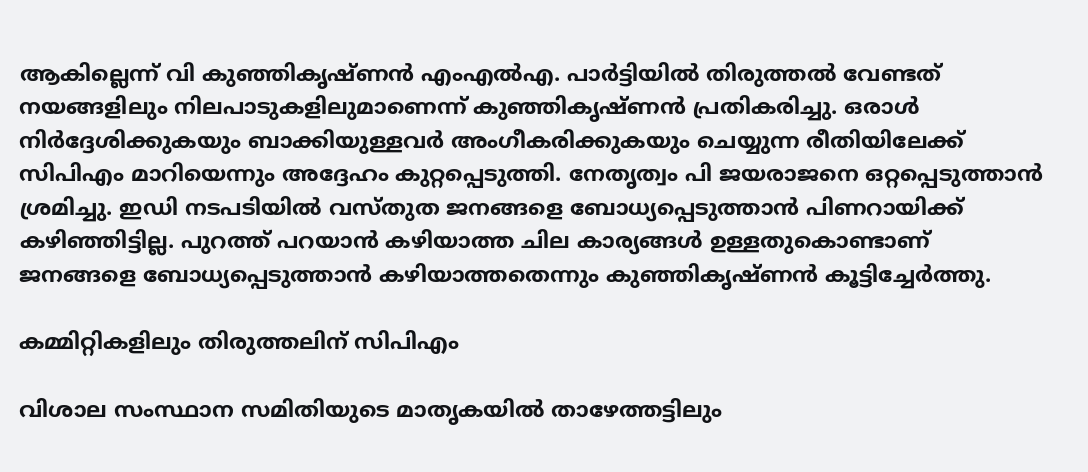ആകില്ലെന്ന് വി കുഞ്ഞികൃഷ്ണൻ എംഎൽഎ. പാർട്ടിയിൽ തിരുത്തൽ വേണ്ടത് നയങ്ങളിലും നിലപാടുകളിലുമാണെന്ന് കുഞ്ഞികൃഷ്ണൻ പ്രതികരിച്ചു. ഒരാൾ നിർദ്ദേശിക്കുകയും ബാക്കിയുള്ളവർ അംഗീകരിക്കുകയും ചെയ്യുന്ന രീതിയിലേക്ക് സിപിഎം മാറിയെന്നും അദ്ദേഹം കുറ്റപ്പെടുത്തി. നേതൃത്വം പി ജയരാജനെ ഒറ്റപ്പെടുത്താൻ ശ്രമിച്ചു. ഇഡി നടപടിയിൽ വസ്തുത ജനങ്ങളെ ബോധ്യപ്പെടുത്താൻ പിണറായിക്ക് കഴിഞ്ഞിട്ടില്ല. പുറത്ത് പറയാൻ കഴിയാത്ത ചില കാര്യങ്ങൾ ഉള്ളതുകൊണ്ടാണ് ജനങ്ങളെ ബോധ്യപ്പെടുത്താൻ കഴിയാത്തതെന്നും കുഞ്ഞികൃഷ്ണൻ കൂട്ടിച്ചേര്‍ത്തു.

കമ്മിറ്റികളിലും തിരുത്തലിന് സിപിഎം

വിശാല സംസ്ഥാന സമിതിയുടെ മാതൃകയിൽ താഴേത്തട്ടിലും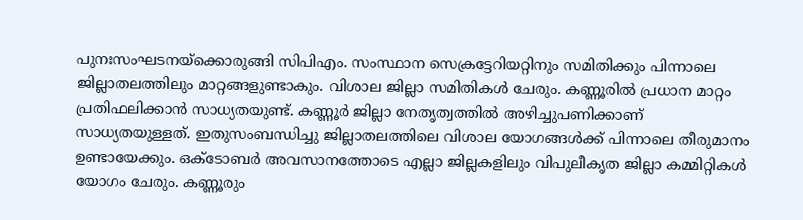പുനഃസംഘടനയ്ക്കൊരുങ്ങി സിപിഎം. സംസ്ഥാന സെക്രട്ടേറിയറ്റിനും സമിതിക്കും പിന്നാലെ ജില്ലാതലത്തിലും മാറ്റങ്ങളുണ്ടാകും. വിശാല ജില്ലാ സമിതികൾ ചേരും. കണ്ണൂരിൽ പ്രധാന മാറ്റം പ്രതിഫലിക്കാൻ സാധ്യതയുണ്ട്. കണ്ണൂർ ജില്ലാ നേതൃത്വത്തിൽ അഴിച്ചുപണിക്കാണ് സാധ്യതയുള്ളത്. ഇതുസംബന്ധിച്ചു ജില്ലാതലത്തിലെ വിശാല യോഗങ്ങൾക്ക് പിന്നാലെ തീരുമാനം ഉണ്ടായേക്കും. ഒക്ടോബർ അവസാനത്തോടെ എല്ലാ ജില്ലകളിലും വിപുലീകൃത ജില്ലാ കമ്മിറ്റികൾ യോഗം ചേരും. കണ്ണൂരും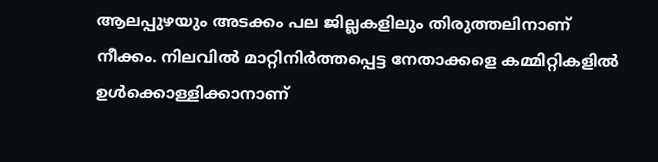ആലപ്പുഴയും അടക്കം പല ജില്ലകളിലും തിരുത്തലിനാണ് നീക്കം. നിലവിൽ മാറ്റിനിർത്തപ്പെട്ട നേതാക്കളെ കമ്മിറ്റികളിൽ ഉൾക്കൊള്ളിക്കാനാണ്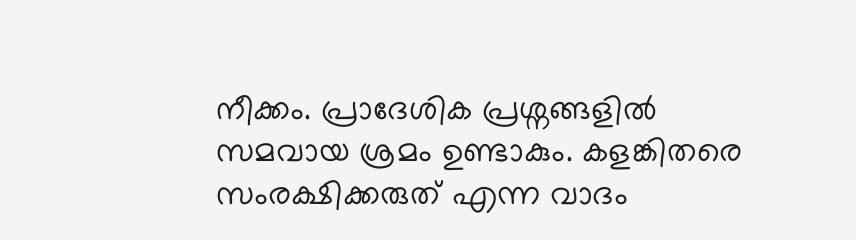നീക്കം. പ്രാദേശിക പ്രശ്നങ്ങളിൽ സമവായ ശ്രമം ഉണ്ടാകും. കളങ്കിതരെ സംരക്ഷിക്കരുത് എന്ന വാദം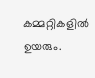കമ്മറ്റികളിൽ ഉയരും.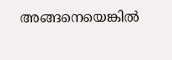അങ്ങനെയെങ്കിൽ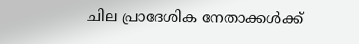ചില പ്രാദേശിക നേതാക്കൾക്ക്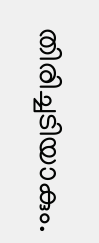തിരിച്ചടിയാകും.